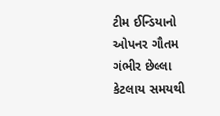ટીમ ઈન્ડિયાનો ઓપનર ગૌતમ ગંભીર છેલ્લા કેટલાય સમયથી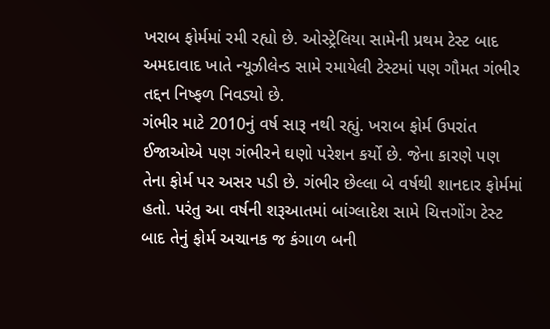ખરાબ ફોર્મમાં રમી રહ્યો છે. ઓસ્ટ્રેલિયા સામેની પ્રથમ ટેસ્ટ બાદ અમદાવાદ ખાતે ન્યૂઝીલેન્ડ સામે રમાયેલી ટેસ્ટમાં પણ ગૌમત ગંભીર તદ્દન નિષ્ફળ નિવડ્યો છે.
ગંભીર માટે 2010નું વર્ષ સારૂ નથી રહ્યું. ખરાબ ફોર્મ ઉપરાંત ઈજાઓએ પણ ગંભીરને ઘણો પરેશન કર્યો છે. જેના કારણે પણ તેના ફોર્મ પર અસર પડી છે. ગંભીર છેલ્લા બે વર્ષથી શાનદાર ફોર્મમાં હતો. પરંતુ આ વર્ષની શરૂઆતમાં બાંગ્લાદેશ સામે ચિત્તગોંગ ટેસ્ટ બાદ તેનું ફોર્મ અચાનક જ કંગાળ બની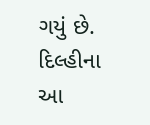ગયું છે.
દિલ્હીના આ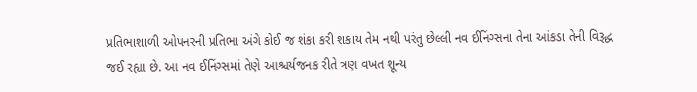પ્રતિભાશાળી ઓપનરની પ્રતિભા અંગે કોઈ જ શંકા કરી શકાય તેમ નથી પરંતુ છેલ્લી નવ ઈનિંગ્સના તેના આંકડા તેની વિરૂદ્ધ જઈ રહ્યા છે. આ નવ ઈનિંગ્સમાં તેણે આશ્ચર્યજનક રીતે ત્રણ વખત શૂન્ય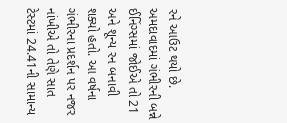રને આઉટ થયો છે.
અમદાવાદમાં ગંભીરની બન્ને ઈનિંગ્સમાં જોઈએ તો 21 અને શૂન્ય રન બનાવી શક્યો હતો. આ વર્ષના ગંભીરના પ્રદર્શન પર નજર નાંખીએ તો તેણે સાત ટેસ્ટમાં 24.41ની સામાન્ય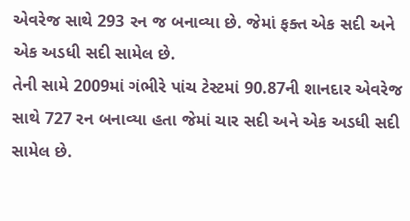એવરેજ સાથે 293 રન જ બનાવ્યા છે. જેમાં ફક્ત એક સદી અને એક અડધી સદી સામેલ છે.
તેની સામે 2009માં ગંભીરે પાંચ ટેસ્ટમાં 90.87ની શાનદાર એવરેજ સાથે 727 રન બનાવ્યા હતા જેમાં ચાર સદી અને એક અડધી સદી સામેલ છે.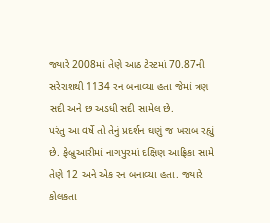જ્યારે 2008માં તેણે આઠ ટેસ્ટમાં 70.87ની સરેરાશથી 1134 રન બનાવ્યા હતા જેમાં ત્રણ સદી અને છ અડધી સદી સામેલ છે.
પરંતુ આ વર્ષે તો તેનું પ્રદર્શન ઘણું જ ખરાબ રહ્યું છે. ફેબ્રુઆરીમાં નાગપુરમાં દક્ષિણ આફ્રિકા સામે તેણે 12 અને એક રન બનાવ્યા હતા. જ્યારે કોલકતા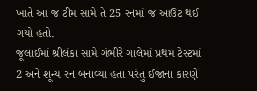ખાતે આ જ ટીમ સામે તે 25 રનમાં જ આઉટ થઈ ગયો હતો.
જૂલાઈમાં શ્રીલંકા સામે ગંભીરે ગાલેમાં પ્રથમ ટેસ્ટમાં 2 અને શૂન્ય રન બનાવ્યા હતા પરંતુ ઈજાના કારણે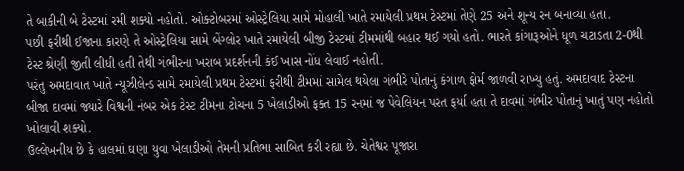તે બાકીની બે ટેસ્ટમાં રમી શક્યો નહોતો. ઓક્ટોબરમાં ઓસ્ટ્રેલિયા સામે મોહાલી ખાતે રમાયેલી પ્રથમ ટેસ્ટમાં તેણે 25 અને શૂન્ય રન બનાવ્યા હતા.
પછી ફરીથી ઈજાના કારણે તે ઓસ્ટ્રેલિયા સામે બેંગ્લોર ખાતે રમાયેલી બીજી ટેસ્ટમાં ટીમમાંથી બહાર થઈ ગયો હતો. ભારતે કાંગારૂઓને ધૂળ ચટાડતા 2-0થી ટેસ્ટ શ્રેણી જીતી લીધી હતી તેથી ગંભીરના ખરાબ પ્રદર્શનની કંઈ ખાસ નોંધ લેવાઈ નહોતી.
પરંતુ અમદાવાત ખાતે ન્યૂઝીલેન્ડ સામે રમાયેલી પ્રથમ ટેસ્ટમાં ફરીથી ટીમમાં સામેલ થયેલા ગંભીરે પોતાનું કંગાળ ફોર્મ જાળવી રાખ્યુ હતું. અમદાવાદ ટેસ્ટના બીજા દાવમાં જ્યારે વિશ્વની નંબર એક ટેસ્ટ ટીમના ટોચના 5 ખેલાડીઓ ફક્ત 15 રનમાં જ પેવેલિયન પરત ફર્યા હતા તે દાવમાં ગંભીર પોતાનું ખાતું પણ નહોતો ખોલાવી શક્યો.
ઉલ્લેખનીય છે કે હાલમાં ઘણા યુવા ખેલાડીઓ તેમની પ્રતિભા સાબિત કરી રહ્યા છે. ચેતેશ્વર પૂજારા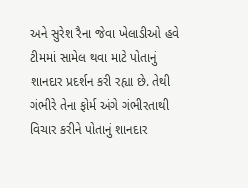અને સુરેશ રૈના જેવા ખેલાડીઓ હવે ટીમમાં સામેલ થવા માટે પોતાનું શાનદાર પ્રદર્શન કરી રહ્યા છે. તેથી ગંભીરે તેના ફોર્મ અંગે ગંભીરતાથી વિચાર કરીને પોતાનું શાનદાર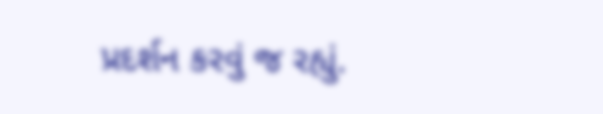પ્રદર્શન કરવું જ રહ્યું.